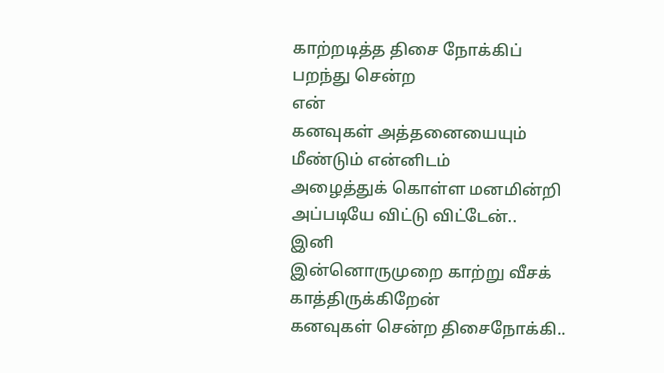காற்றடித்த திசை நோக்கிப்
பறந்து சென்ற
என்
கனவுகள் அத்தனையையும்
மீண்டும் என்னிடம்
அழைத்துக் கொள்ள மனமின்றி
அப்படியே விட்டு விட்டேன்..
இனி
இன்னொருமுறை காற்று வீசக்
காத்திருக்கிறேன்
கனவுகள் சென்ற திசைநோக்கி..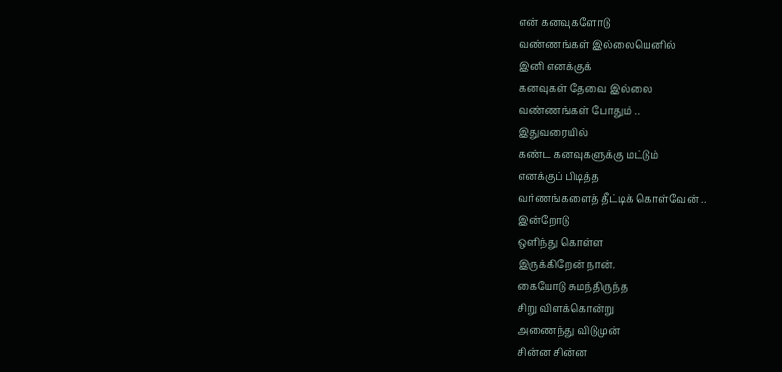என் கனவுகளோடு
வண்ணங்கள் இல்லையெனில்
இனி எனக்குக்
கனவுகள் தேவை இல்லை
வண்ணங்கள் போதும் ..
இதுவரையில்
கண்ட கனவுகளுக்கு மட்டும்
எனக்குப் பிடித்த
வர்ணங்களைத் தீட்டிக் கொள்வேன் ..
இன்றோடு
ஒளிந்து கொள்ள
இருக்கிறேன் நான்.
கையோடு சுமந்திருந்த
சிறு விளக்கொன்று
அணைந்து விடுமுன்
சின்ன சின்ன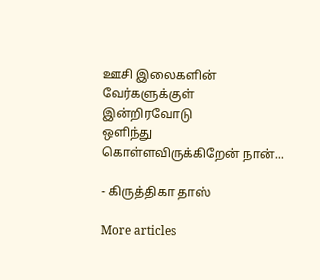ஊசி இலைகளின் வேர்களுக்குள்
இன்றிரவோடு
ஒளிந்து கொள்ளவிருக்கிறேன் நான்...

- கிருத்திகா தாஸ்

More articles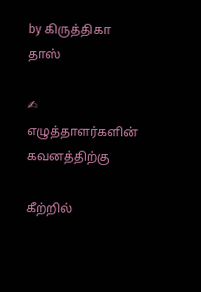by கிருத்திகா தாஸ்

✍ எழுத்தாளர்களின் கவனத்திற்கு

கீற்றில்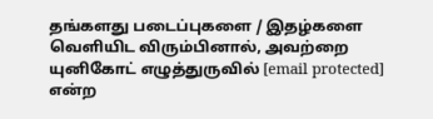தங்களது படைப்புகளை / இதழ்களை வெளியிட விரும்பினால், அவற்றை யுனிகோட் எழுத்துருவில் [email protected] என்ற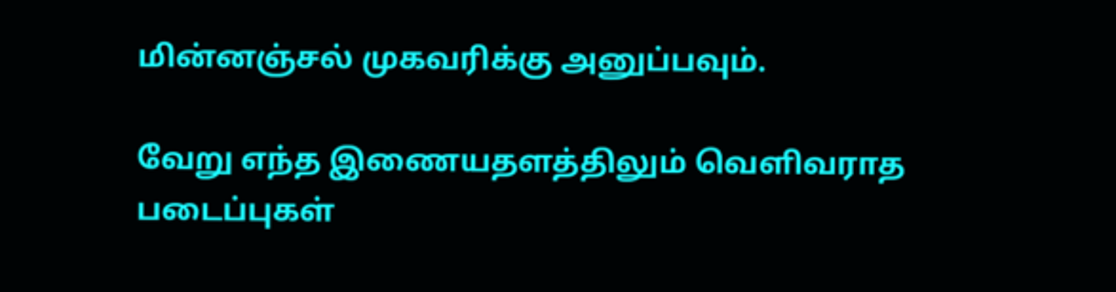மின்னஞ்சல் முகவரிக்கு அனுப்பவும்.

வேறு எந்த இணையதளத்திலும் வெளிவராத படைப்புகள்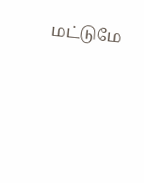மட்டுமே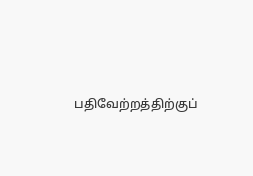பதிவேற்றத்திற்குப்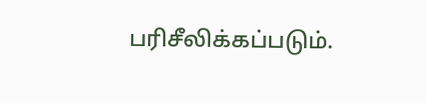பரிசீலிக்கப்படும்.